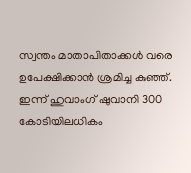സ്വന്തം മാതാപിതാക്കള്‍ വരെ ഉപേക്ഷിക്കാന്‍ ശ്രമിച്ച കുഞ്ഞ്. ഇന്ന് ഹുവാംഗ് ഷുവാനി 300 കോടിയിലധികം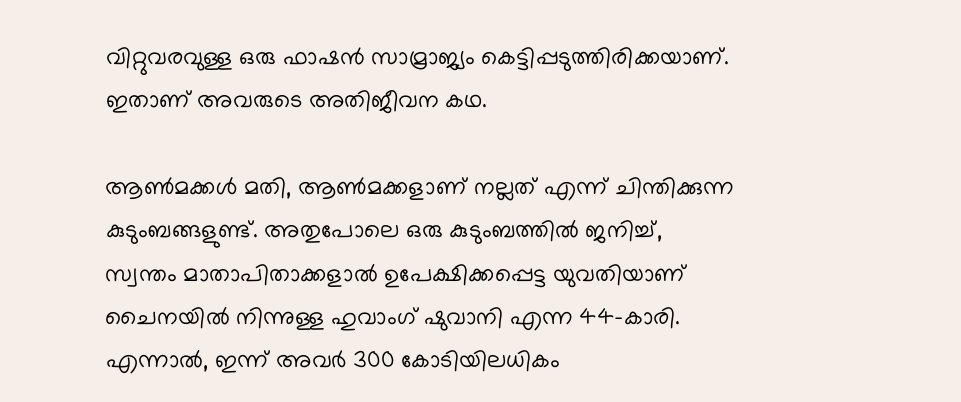വിറ്റുവരവുള്ള ഒരു ഫാഷൻ സാമ്രാജ്യം കെട്ടിപ്പടുത്തിരിക്കയാണ്. ഇതാണ് അവരുടെ അതിജീവന കഥ.

ആൺമക്കൾ മതി, ആൺമക്കളാണ് നല്ലത് എന്ന് ചിന്തിക്കുന്ന കുടുംബങ്ങളുണ്ട്. അതുപോലെ ഒരു കുടുംബത്തിൽ ജനിച്ച്, സ്വന്തം മാതാപിതാക്കളാൽ ഉപേക്ഷിക്കപ്പെട്ട യുവതിയാണ് ചൈനയിൽ നിന്നുള്ള ഹുവാംഗ് ഷുവാനി എന്ന 44-കാരി. എന്നാൽ, ഇന്ന് അവർ 300 കോടിയിലധികം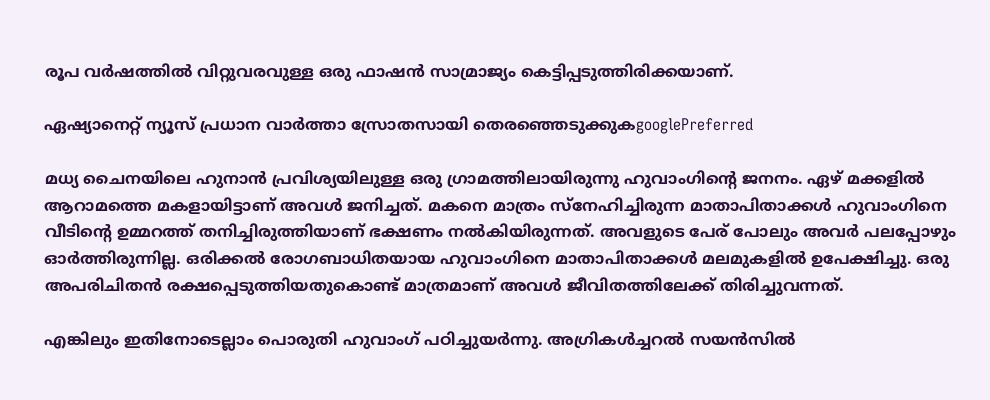രൂപ വർഷത്തിൽ വിറ്റുവരവുള്ള ഒരു ഫാഷൻ സാമ്രാജ്യം കെട്ടിപ്പടുത്തിരിക്കയാണ്.

ഏഷ്യാനെറ്റ് ന്യൂസ് പ്രധാന വാർത്താ സ്രോതസായി തെരഞ്ഞെടുക്കുകgooglePreferred

മധ്യ ചൈനയിലെ ഹുനാൻ പ്രവിശ്യയിലുള്ള ഒരു ഗ്രാമത്തിലായിരുന്നു ഹുവാംഗിന്റെ ജനനം. ഏഴ് മക്കളിൽ ആറാമത്തെ മകളായിട്ടാണ് അവൾ ജനിച്ചത്. മകനെ മാത്രം സ്നേഹിച്ചിരുന്ന മാതാപിതാക്കൾ ഹുവാംഗിനെ വീടിന്റെ ഉമ്മറത്ത് തനിച്ചിരുത്തിയാണ് ഭക്ഷണം നൽകിയിരുന്നത്. അവളുടെ പേര് പോലും അവർ പലപ്പോഴും ഓർത്തിരുന്നില്ല. ഒരിക്കൽ രോഗബാധിതയായ ഹുവാംഗിനെ മാതാപിതാക്കൾ മലമുകളിൽ ഉപേക്ഷിച്ചു. ഒരു അപരിചിതൻ രക്ഷപ്പെടുത്തിയതുകൊണ്ട് മാത്രമാണ് അവൾ ജീവിതത്തിലേക്ക് തിരിച്ചുവന്നത്.

എങ്കിലും ഇതിനോടെല്ലാം പൊരുതി ഹുവാംഗ് പഠിച്ചുയർന്നു. അഗ്രികൾച്ചറൽ സയൻസിൽ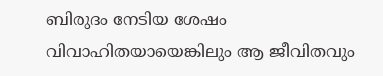ബിരുദം നേടിയ ശേഷം വിവാഹിതയായെങ്കിലും ആ ജീവിതവും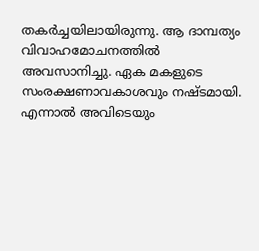തകർച്ചയിലായിരുന്നു. ആ ദാമ്പത്യം വിവാഹമോചനത്തിൽ അവസാനിച്ചു. ഏക മകളുടെ സംരക്ഷണാവകാശവും നഷ്ടമായി. എന്നാൽ അവിടെയും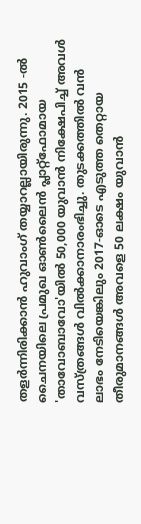തളർന്നിരിക്കാൻ ഹുവാംഗ് തയ്യാറല്ലായിരുന്നു. 2015 -ൽ ചൈനയിലെ പ്രമുഖ ഓൺലൈൻ പ്ലാറ്റ്‌ഫോമായ 'താവോബാവോ'യിൽ 50,000 യുവാൻ നിക്ഷേപിച്ച് അവൾ വസ്ത്രങ്ങൾ വിൽക്കാനാരംഭിച്ചു. തുടക്കത്തിൽ വൻ ലാഭം നേടിയെങ്കിലും 2017-ഓടെ എടുത്ത തെറ്റായ തീരുമാനങ്ങൾ അവളെ 50 ലക്ഷം യുവാൻ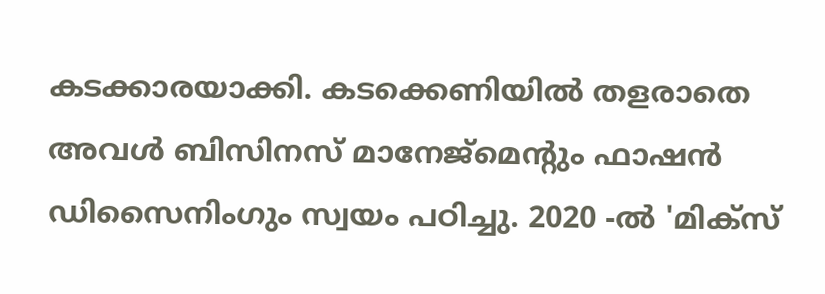കടക്കാരയാക്കി. കടക്കെണിയിൽ തളരാതെ അവൾ ബിസിനസ് മാനേജ്‌മെന്റും ഫാഷൻ ഡിസൈനിംഗും സ്വയം പഠിച്ചു. 2020 -ൽ 'മിക്സ്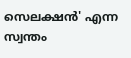സെലക്ഷൻ' എന്ന സ്വന്തം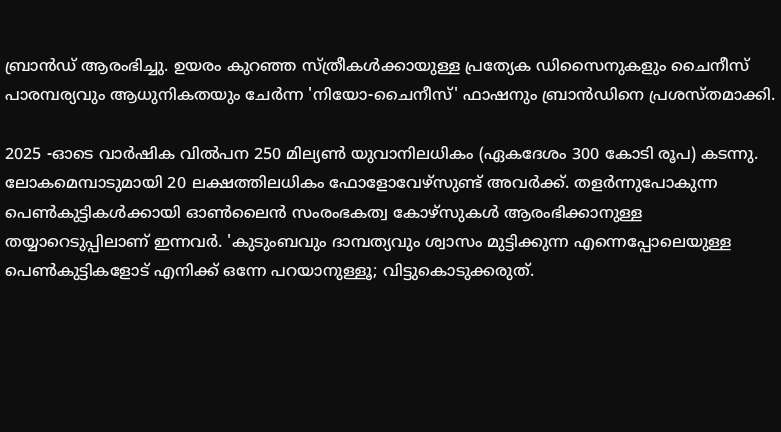ബ്രാൻഡ് ആരംഭിച്ചു. ഉയരം കുറഞ്ഞ സ്ത്രീകൾക്കായുള്ള പ്രത്യേക ഡിസൈനുകളും ചൈനീസ് പാരമ്പര്യവും ആധുനികതയും ചേർന്ന 'നിയോ-ചൈനീസ്' ഫാഷനും ബ്രാൻഡിനെ പ്രശസ്തമാക്കി.

2025 -ഓടെ വാർഷിക വിൽപന 250 മില്യൺ യുവാനിലധികം (ഏകദേശം 300 കോടി രൂപ) കടന്നു. ലോകമെമ്പാടുമായി 20 ലക്ഷത്തിലധികം ഫോളോവേഴ്സുണ്ട് അവർക്ക്. തളർന്നുപോകുന്ന പെൺകുട്ടികൾക്കായി ഓൺലൈൻ സംരംഭകത്വ കോഴ്‌സുകൾ ആരംഭിക്കാനുള്ള തയ്യാറെടുപ്പിലാണ് ഇന്നവർ. 'കുടുംബവും ദാമ്പത്യവും ശ്വാസം മുട്ടിക്കുന്ന എന്നെപ്പോലെയുള്ള പെൺകുട്ടികളോട് എനിക്ക് ഒന്നേ പറയാനുള്ളൂ; വിട്ടുകൊടുക്കരുത്.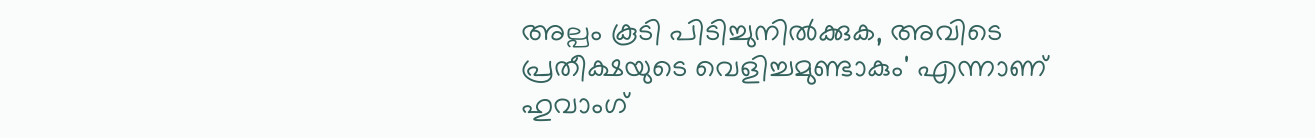അല്പം കൂടി പിടിച്ചുനിൽക്കുക, അവിടെ പ്രതീക്ഷയുടെ വെളിച്ചമുണ്ടാകും' എന്നാണ് ഹുവാംഗ്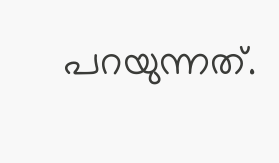പറയുന്നത്.